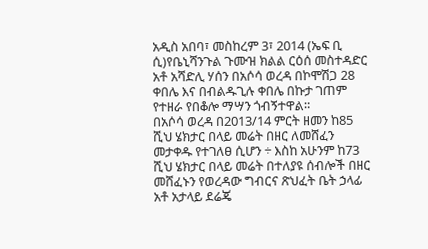አዲስ አበባ፣ መስከረም 3፣ 2014 (ኤፍ ቢ ሲ)የቤኒሻንጉል ጉሙዝ ክልል ርዕሰ መስተዳድር አቶ አሻድሊ ሃሰን በአሶሳ ወረዳ በኮሞሽጋ 28 ቀበሌ እና በብልዱጊሉ ቀበሌ በኩታ ገጠም የተዘራ የበቆሎ ማሣን ጎብኝተዋል።
በአሶሳ ወረዳ በ2013/14 ምርት ዘመን ከ85 ሺህ ሄክታር በላይ መሬት በዘር ለመሸፈን መታቀዱ የተገለፀ ሲሆን ÷ እስከ አሁንም ከ73 ሺህ ሄክታር በላይ መሬት በተለያዩ ሰብሎች በዘር መሸፈኑን የወረዳው ግብርና ጽህፈት ቤት ኃላፊ አቶ አታላይ ደሬጄ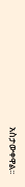አስታውቀዋል፡፡